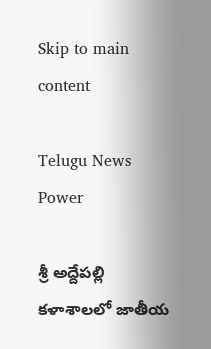Skip to main content

Telugu News Power

శ్రీ అద్దేపల్లి కళాశాలలో జాతీయ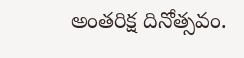అంతరిక్ష దినోత్సవం.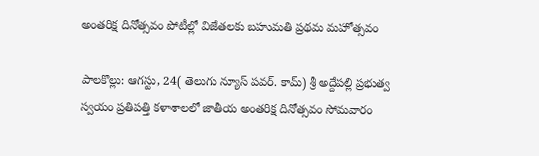అంతరిక్ష దినోత్సవం పోటీల్లో విజేతలకు బహుమతి ప్రథమ మహోత్సవం

పాలకొల్లు: ఆగస్టు, 24( తెలుగు న్యూస్ పవర్. కామ్) శ్రీ అద్దేపల్లి ప్రభుత్వ స్వయం ప్రతిపత్తి కళాశాలలో జాతీయ అంతరిక్ష దినోత్సవం సోమవారం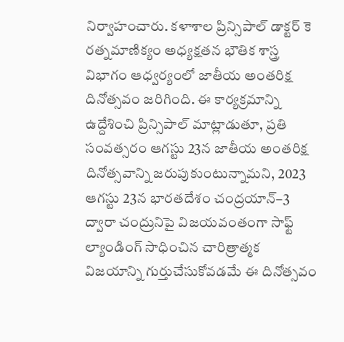నిర్వాహంచారు. కళాశాల ప్రిన్సిపాల్ డాక్టర్ కె రత్నమాణిక్యం అధ్యక్షతన భౌతిక శాస్త్ర విభాగం ఆధ్వర్యంలో జాతీయ అంతరిక్ష దినోత్సవం జరిగింది. ఈ కార్యక్రమాన్ని ఉద్దేశించి ప్రిన్సిపాల్ మాట్లాడుతూ, ప్రతి సంవత్సరం ఆగస్టు 23న జాతీయ అంతరిక్ష దినోత్సవాన్ని జరుపుకుంటున్నామని, 2023 ఆగస్టు 23న భారతదేశం చంద్రయాన్–3 ద్వారా చంద్రునిపై విజయవంతంగా సాఫ్ట్ ల్యాండింగ్ సాధించిన చారిత్రాత్మక విజయాన్ని గుర్తుచేసుకోవడమే ఈ దినోత్సవం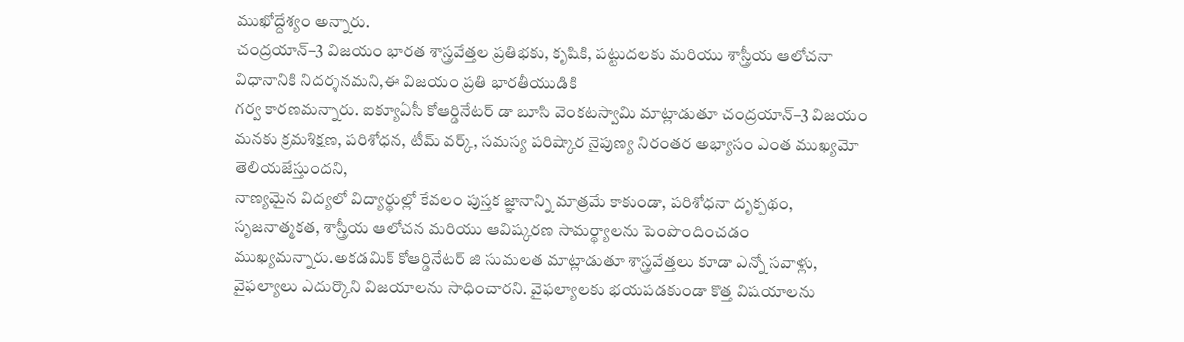ముఖోద్దేశ్యం అన్నారు.
చంద్రయాన్–3 విజయం భారత శాస్త్రవేత్తల ప్రతిభకు, కృషికి, పట్టుదలకు మరియు శాస్త్రీయ ఆలోచనా విధానానికి నిదర్శనమని,ఈ విజయం ప్రతి భారతీయుడికి
గర్వ కారణమన్నారు. ఐక్యూఏసీ కోఆర్డినేటర్ డా బూసి వెంకటస్వామి మాట్లాడుతూ చంద్రయాన్–3 విజయం మనకు క్రమశిక్షణ, పరిశోధన, టీమ్ వర్క్, సమస్య పరిష్కార నైపుణ్య నిరంతర అభ్యాసం ఎంత ముఖ్యమో తెలియజేస్తుందని,
నాణ్యమైన విద్యలో విద్యార్థుల్లో కేవలం పుస్తక జ్ఞానాన్ని మాత్రమే కాకుండా, పరిశోధనా దృక్పథం, సృజనాత్మకత, శాస్త్రీయ ఆలోచన మరియు ఆవిష్కరణ సామర్థ్యాలను పెంపొందించడం ముఖ్యమన్నారు.అకడమిక్ కోఆర్డినేటర్ జి సుమలత మాట్లాడుతూ శాస్త్రవేత్తలు కూడా ఎన్నో సవాళ్లు, వైఫల్యాలు ఎదుర్కొని విజయాలను సాధించారని. వైఫల్యాలకు భయపడకుండా కొత్త విషయాలను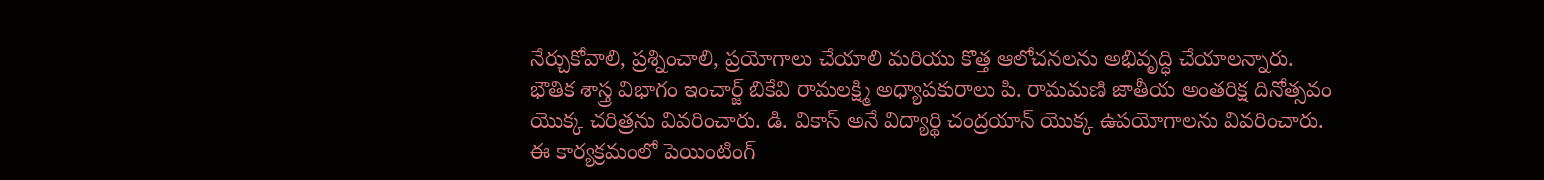నేర్చుకోవాలి, ప్రశ్నించాలి, ప్రయోగాలు చేయాలి మరియు కొత్త ఆలోచనలను అభివృద్ధి చేయాలన్నారు.
భౌతిక శాస్త్ర విభాగం ఇంచార్జ్ బికేవి రామలక్ష్మి అధ్యాపకురాలు పి. రామమణి జాతీయ అంతరిక్ష దినోత్సవం యొక్క చరిత్రను వివరించారు. డి. వికాస్ అనే విద్యార్థి చంద్రయాన్ యొక్క ఉపయోగాలను వివరించారు. ఈ కార్యక్రమంలో పెయింటింగ్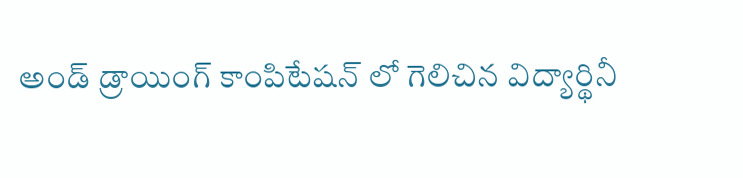అండ్ డ్రాయింగ్ కాంపిటేషన్ లో గెలిచిన విద్యార్థినీ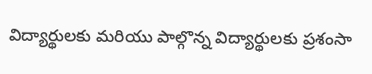విద్యార్థులకు మరియు పాల్గొన్న విద్యార్థులకు ప్రశంసా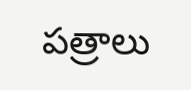పత్రాలు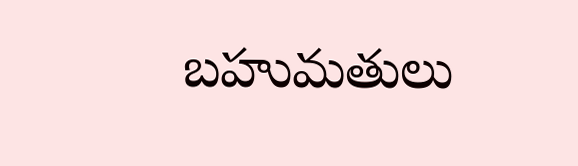బహుమతులు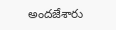అందజేశారు